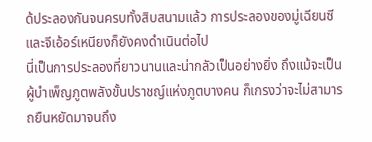ด้ประลองกันจนครบทั้งสิบสนามแล้ว การประลองของมู่เฉียนซีและจีเอ้อร์เหนียงก็ยังคงดำเนินต่อไป
นี่เป็นการประลองที่ยาวนานและน่ากลัวเป็นอย่างยิ่ง ถึงแม้จะเป็นผู้บำเพ็ญภูตพลังขั้นปราชญ์แห่งภูตบางคน ก็เกรงว่าจะไม่สามารถยืนหยัดมาจนถึง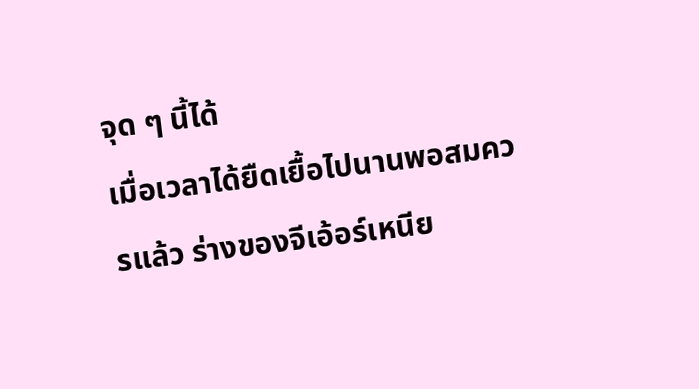จุด ๆ นี้ได้
เมื่อเวลาได้ยืดเยื้อไปนานพอสมควรแล้ว ร่างของจีเอ้อร์เหนีย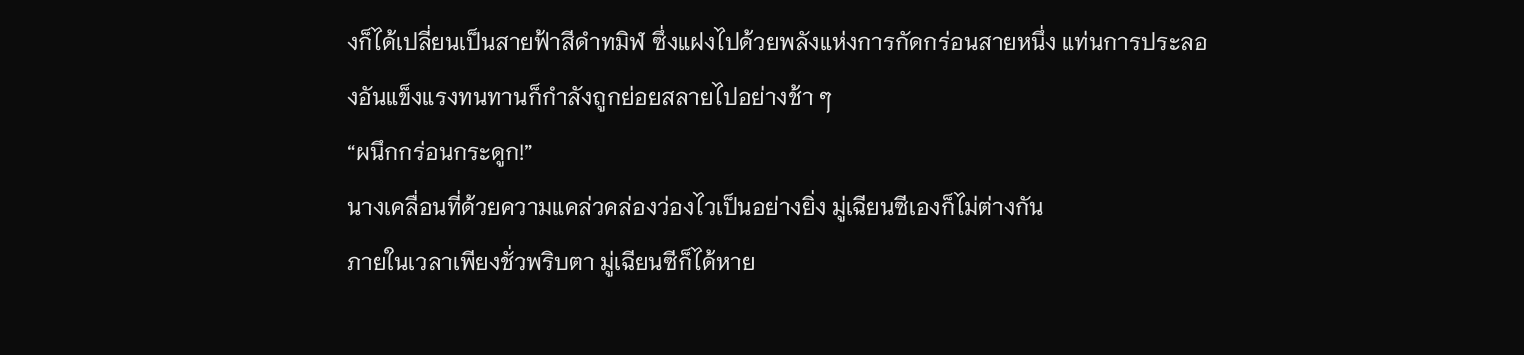งก็ได้เปลี่ยนเป็นสายฟ้าสีดำทมิฬ ซึ่งแฝงไปด้วยพลังแห่งการกัดกร่อนสายหนึ่ง แท่นการประลองอันแข็งแรงทนทานก็กำลังถูกย่อยสลายไปอย่างช้า ๆ
“ผนึกกร่อนกระดูก!”
นางเคลื่อนที่ด้วยความแคล่วคล่องว่องไวเป็นอย่างยิ่ง มู่เฉียนซีเองก็ไม่ต่างกัน
ภายในเวลาเพียงชั่วพริบตา มู่เฉียนซีก็ได้หาย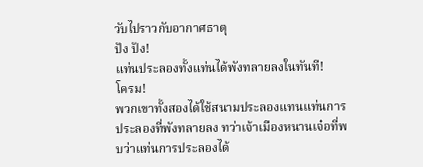วับไปราวกับอากาศธาตุ
ปัง ปัง!
แท่นประลองทั้งแท่นได้พังทลายลงในทันที!
โครม!
พวกเขาทั้งสองได้ใช้สนามประลองแทนแท่นการประลองที่พังทลายลง ทว่าเจ้าเมืองหนานเจ๋อที่พบว่าแท่นการประลองได้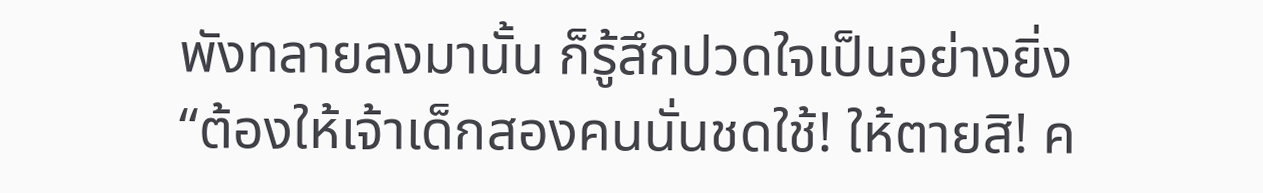พังทลายลงมานั้น ก็รู้สึกปวดใจเป็นอย่างยิ่ง
“ต้องให้เจ้าเด็กสองคนนั่นชดใช้! ให้ตายสิ! ค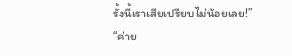รั้งนี้เราเสียเปรียบไม่น้อยเลย!”
“ค่าย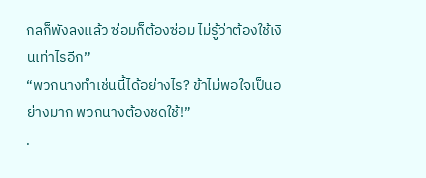กลก็พังลงแล้ว ซ่อมก็ต้องซ่อม ไม่รู้ว่าต้องใช้เงินเท่าไรอีก”
“พวกนางทำเช่นนี้ได้อย่างไร? ข้าไม่พอใจเป็นอย่างมาก พวกนางต้องชดใช้!”
.